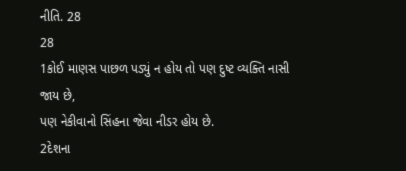નીતિ. 28
28
1કોઈ માણસ પાછળ પડ્યું ન હોય તો પણ દુષ્ટ વ્યક્તિ નાસી જાય છે,
પણ નેકીવાનો સિંહના જેવા નીડર હોય છે.
2દેશના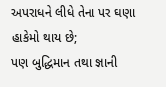અપરાધને લીધે તેના પર ઘણા હાકેમો થાય છે;
પણ બુદ્ધિમાન તથા જ્ઞાની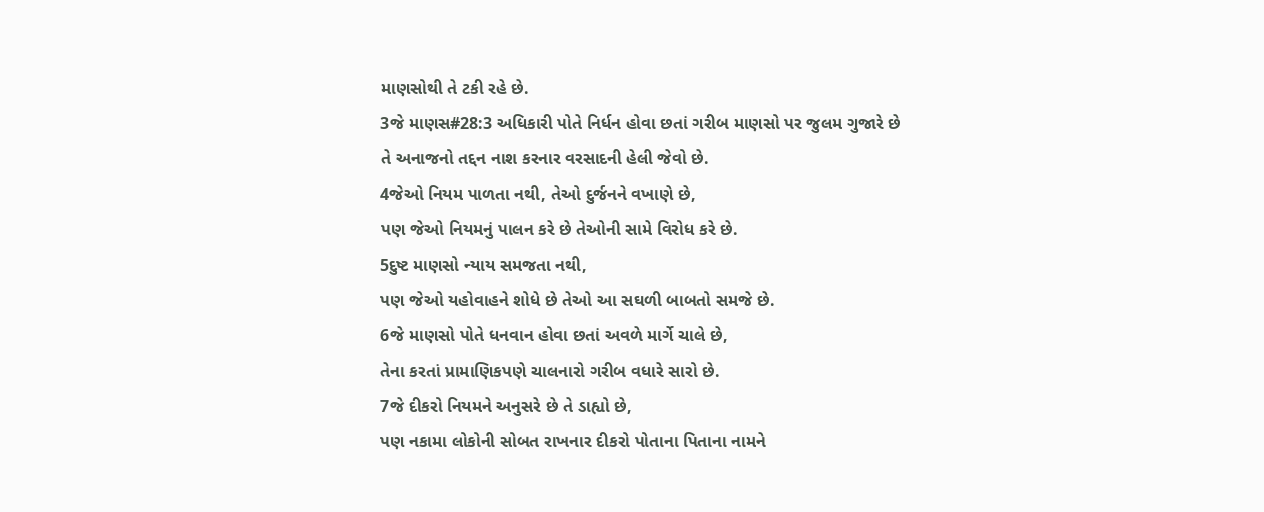માણસોથી તે ટકી રહે છે.
3જે માણસ#28:3 અધિકારી પોતે નિર્ધન હોવા છતાં ગરીબ માણસો પર જુલમ ગુજારે છે
તે અનાજનો તદ્દન નાશ કરનાર વરસાદની હેલી જેવો છે.
4જેઓ નિયમ પાળતા નથી, તેઓ દુર્જનને વખાણે છે,
પણ જેઓ નિયમનું પાલન કરે છે તેઓની સામે વિરોધ કરે છે.
5દુષ્ટ માણસો ન્યાય સમજતા નથી,
પણ જેઓ યહોવાહને શોધે છે તેઓ આ સઘળી બાબતો સમજે છે.
6જે માણસો પોતે ધનવાન હોવા છતાં અવળે માર્ગે ચાલે છે,
તેના કરતાં પ્રામાણિકપણે ચાલનારો ગરીબ વધારે સારો છે.
7જે દીકરો નિયમને અનુસરે છે તે ડાહ્યો છે,
પણ નકામા લોકોની સોબત રાખનાર દીકરો પોતાના પિતાના નામને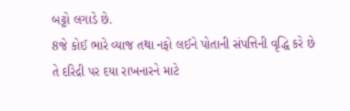બટ્ટો લગાડે છે.
8જે કોઈ ભારે વ્યાજ તથા નફો લઈને પોતાની સંપત્તિની વૃદ્ધિ કરે છે
તે દરિદ્રી પર દયા રાખનારને માટે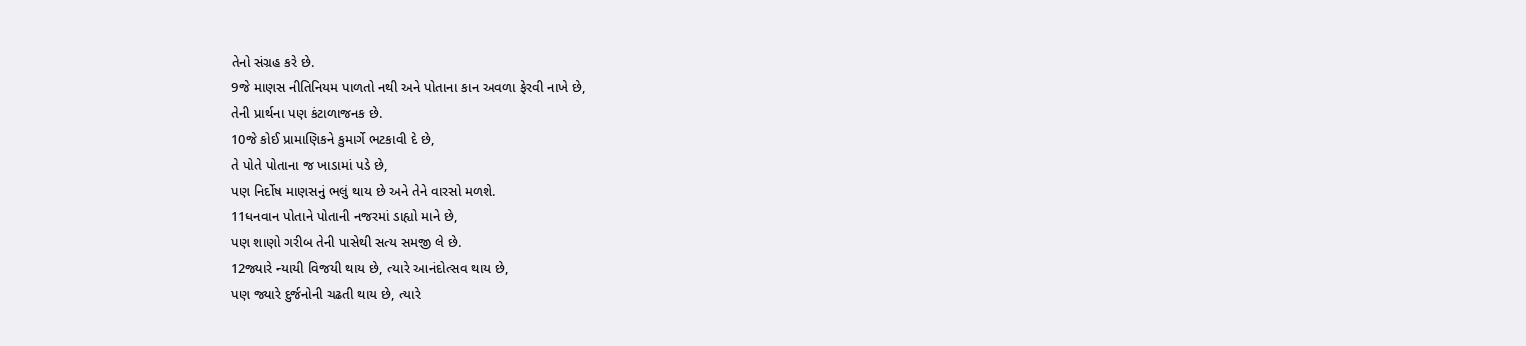તેનો સંગ્રહ કરે છે.
9જે માણસ નીતિનિયમ પાળતો નથી અને પોતાના કાન અવળા ફેરવી નાખે છે,
તેની પ્રાર્થના પણ કંટાળાજનક છે.
10જે કોઈ પ્રામાણિકને કુમાર્ગે ભટકાવી દે છે,
તે પોતે પોતાના જ ખાડામાં પડે છે,
પણ નિર્દોષ માણસનું ભલું થાય છે અને તેને વારસો મળશે.
11ધનવાન પોતાને પોતાની નજરમાં ડાહ્યો માને છે,
પણ શાણો ગરીબ તેની પાસેથી સત્ય સમજી લે છે.
12જ્યારે ન્યાયી વિજયી થાય છે, ત્યારે આનંદોત્સવ થાય છે,
પણ જ્યારે દુર્જનોની ચઢતી થાય છે, ત્યારે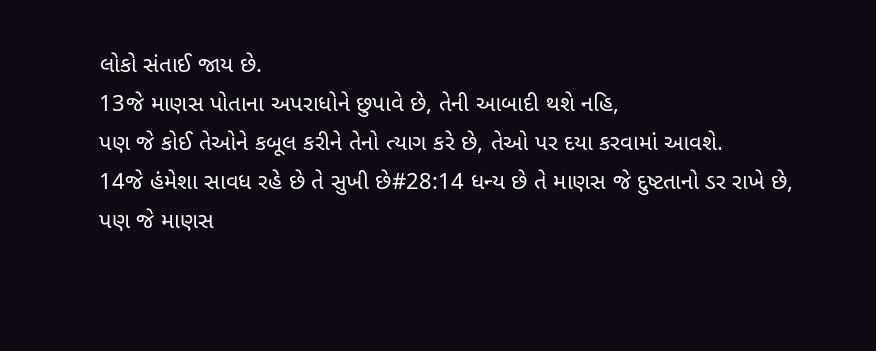લોકો સંતાઈ જાય છે.
13જે માણસ પોતાના અપરાધોને છુપાવે છે, તેની આબાદી થશે નહિ,
પણ જે કોઈ તેઓને કબૂલ કરીને તેનો ત્યાગ કરે છે, તેઓ પર દયા કરવામાં આવશે.
14જે હંમેશા સાવધ રહે છે તે સુખી છે#28:14 ધન્ય છે તે માણસ જે દુષ્ટતાનો ડર રાખે છે,
પણ જે માણસ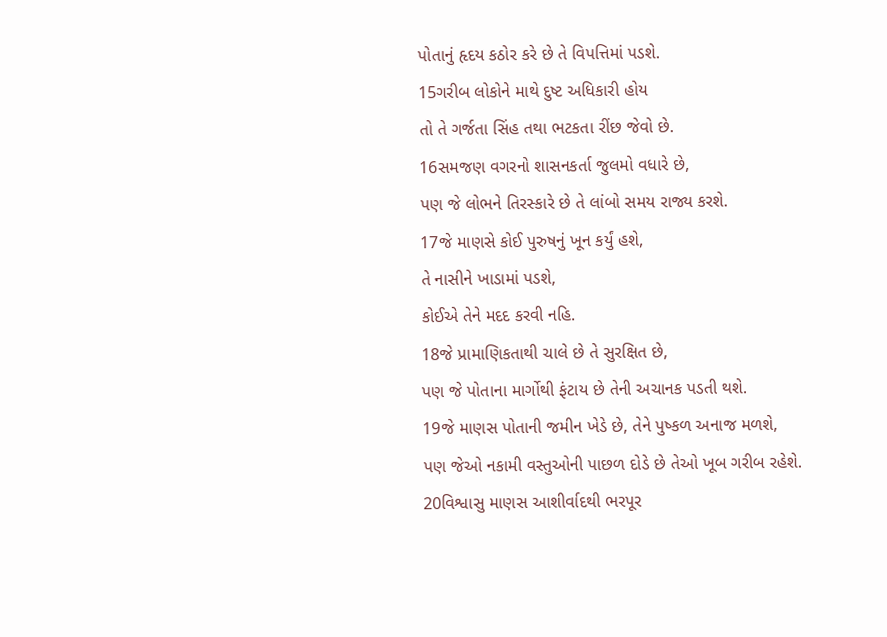પોતાનું હૃદય કઠોર કરે છે તે વિપત્તિમાં પડશે.
15ગરીબ લોકોને માથે દુષ્ટ અધિકારી હોય
તો તે ગર્જતા સિંહ તથા ભટકતા રીંછ જેવો છે.
16સમજણ વગરનો શાસનકર્તા જુલમો વધારે છે,
પણ જે લોભને તિરસ્કારે છે તે લાંબો સમય રાજ્ય કરશે.
17જે માણસે કોઈ પુરુષનું ખૂન કર્યું હશે,
તે નાસીને ખાડામાં પડશે,
કોઈએ તેને મદદ કરવી નહિ.
18જે પ્રામાણિકતાથી ચાલે છે તે સુરક્ષિત છે,
પણ જે પોતાના માર્ગોથી ફંટાય છે તેની અચાનક પડતી થશે.
19જે માણસ પોતાની જમીન ખેડે છે, તેને પુષ્કળ અનાજ મળશે,
પણ જેઓ નકામી વસ્તુઓની પાછળ દોડે છે તેઓ ખૂબ ગરીબ રહેશે.
20વિશ્વાસુ માણસ આશીર્વાદથી ભરપૂર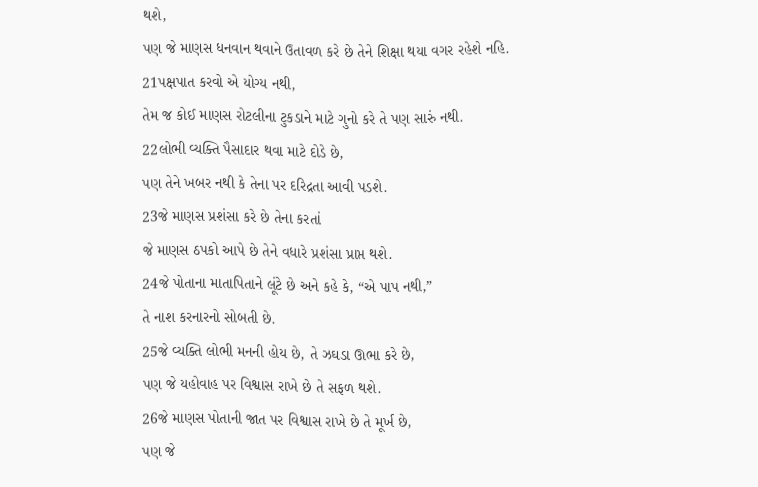થશે,
પણ જે માણસ ધનવાન થવાને ઉતાવળ કરે છે તેને શિક્ષા થયા વગર રહેશે નહિ.
21પક્ષપાત કરવો એ યોગ્ય નથી,
તેમ જ કોઈ માણસ રોટલીના ટુકડાને માટે ગુનો કરે તે પણ સારું નથી.
22લોભી વ્યક્તિ પૈસાદાર થવા માટે દોડે છે,
પણ તેને ખબર નથી કે તેના પર દરિદ્રતા આવી પડશે.
23જે માણસ પ્રશંસા કરે છે તેના કરતાં
જે માણસ ઠપકો આપે છે તેને વધારે પ્રશંસા પ્રાપ્ત થશે.
24જે પોતાના માતાપિતાને લૂંટે છે અને કહે કે, “એ પાપ નથી,”
તે નાશ કરનારનો સોબતી છે.
25જે વ્યક્તિ લોભી મનની હોય છે, તે ઝઘડા ઊભા કરે છે,
પણ જે યહોવાહ પર વિશ્વાસ રાખે છે તે સફળ થશે.
26જે માણસ પોતાની જાત પર વિશ્વાસ રાખે છે તે મૂર્ખ છે,
પણ જે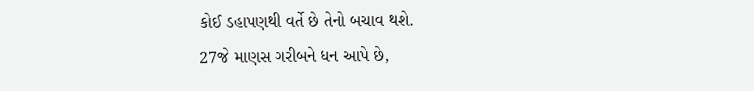કોઈ ડહાપણથી વર્તે છે તેનો બચાવ થશે.
27જે માણસ ગરીબને ધન આપે છે,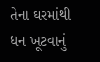તેના ઘરમાંથી ધન ખૂટવાનું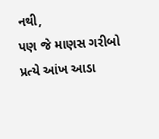નથી,
પણ જે માણસ ગરીબો પ્રત્યે આંખ આડા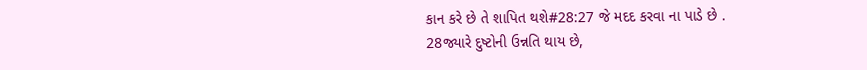કાન કરે છે તે શાપિત થશે#28:27 જે મદદ કરવા ના પાડે છે .
28જ્યારે દુષ્ટોની ઉન્નતિ થાય છે,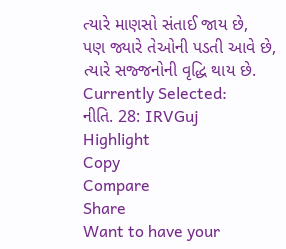ત્યારે માણસો સંતાઈ જાય છે,
પણ જ્યારે તેઓની પડતી આવે છે, ત્યારે સજ્જનોની વૃદ્ધિ થાય છે.
Currently Selected:
નીતિ. 28: IRVGuj
Highlight
Copy
Compare
Share
Want to have your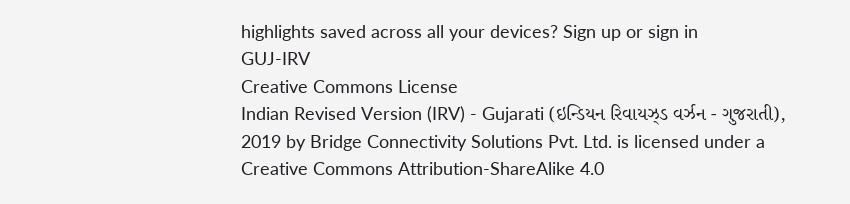highlights saved across all your devices? Sign up or sign in
GUJ-IRV
Creative Commons License
Indian Revised Version (IRV) - Gujarati (ઇન્ડિયન રિવાયઝ્ડ વર્ઝન - ગુજરાતી), 2019 by Bridge Connectivity Solutions Pvt. Ltd. is licensed under a Creative Commons Attribution-ShareAlike 4.0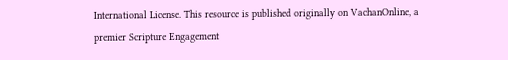International License. This resource is published originally on VachanOnline, a premier Scripture Engagement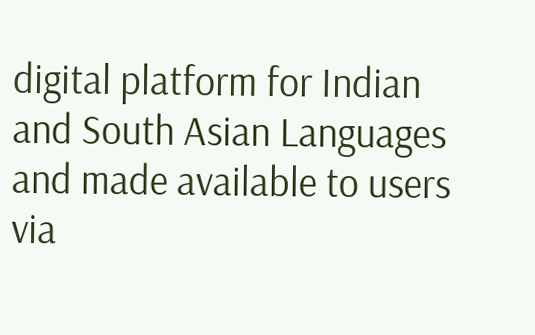digital platform for Indian and South Asian Languages and made available to users via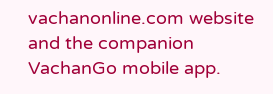vachanonline.com website and the companion VachanGo mobile app.